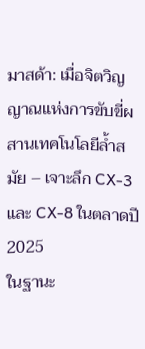มาสด้า: เมื่อจิตวิญญาณแห่งการขับขี่ผสานเทคโนโลยีล้ำสมัย – เจาะลึก CX-3 และ CX-8 ในตลาดปี 2025
ในฐานะ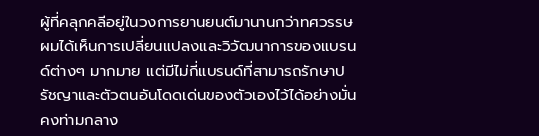ผู้ที่คลุกคลีอยู่ในวงการยานยนต์มานานกว่าทศวรรษ ผมได้เห็นการเปลี่ยนแปลงและวิวัฒนาการของแบรนด์ต่างๆ มากมาย แต่มีไม่กี่แบรนด์ที่สามารถรักษาปรัชญาและตัวตนอันโดดเด่นของตัวเองไว้ได้อย่างมั่นคงท่ามกลาง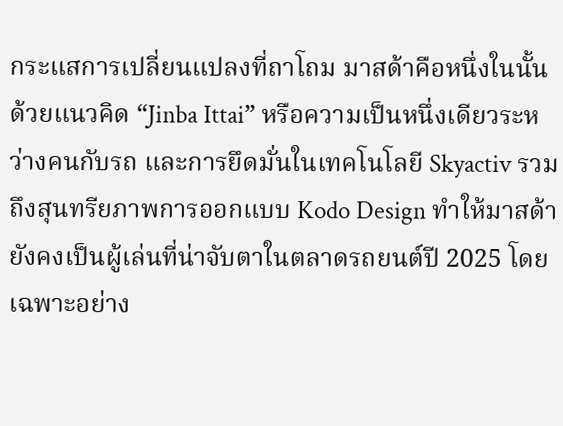กระแสการเปลี่ยนแปลงที่ถาโถม มาสด้าคือหนึ่งในนั้น ด้วยแนวคิด “Jinba Ittai” หรือความเป็นหนึ่งเดียวระหว่างคนกับรถ และการยึดมั่นในเทคโนโลยี Skyactiv รวมถึงสุนทรียภาพการออกแบบ Kodo Design ทำให้มาสด้ายังคงเป็นผู้เล่นที่น่าจับตาในตลาดรถยนต์ปี 2025 โดยเฉพาะอย่าง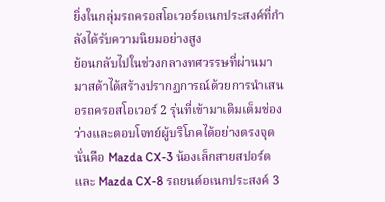ยิ่งในกลุ่มรถครอสโอเวอร์อเนกประสงค์ที่กำลังได้รับความนิยมอย่างสูง
ย้อนกลับไปในช่วงกลางทศวรรษที่ผ่านมา มาสด้าได้สร้างปรากฏการณ์ด้วยการนำเสนอรถครอสโอเวอร์ 2 รุ่นที่เข้ามาเติมเต็มช่องว่างและตอบโจทย์ผู้บริโภคได้อย่างตรงจุด นั่นคือ Mazda CX-3 น้องเล็กสายสปอร์ต และ Mazda CX-8 รถยนต์อเนกประสงค์ 3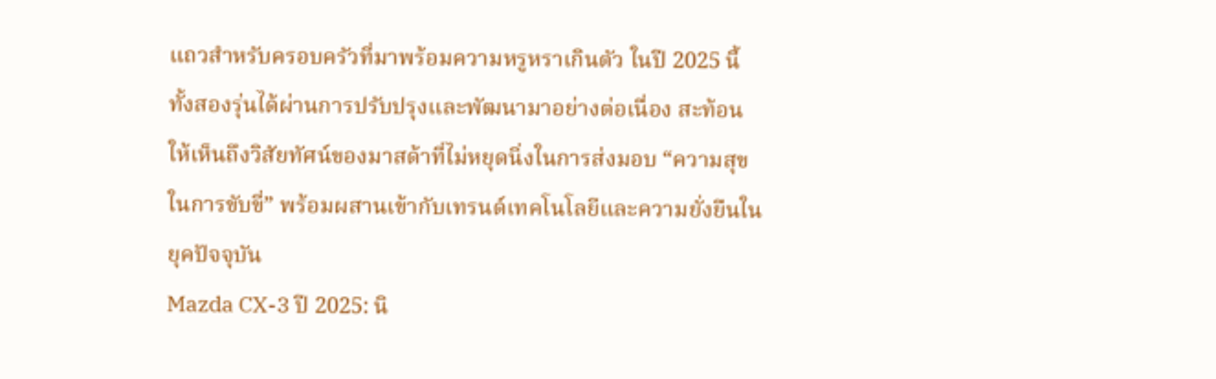แถวสำหรับครอบครัวที่มาพร้อมความหรูหราเกินตัว ในปี 2025 นี้ ทั้งสองรุ่นได้ผ่านการปรับปรุงและพัฒนามาอย่างต่อเนื่อง สะท้อนให้เห็นถึงวิสัยทัศน์ของมาสด้าที่ไม่หยุดนิ่งในการส่งมอบ “ความสุขในการขับขี่” พร้อมผสานเข้ากับเทรนด์เทคโนโลยีและความยั่งยืนในยุคปัจจุบัน
Mazda CX-3 ปี 2025: นิ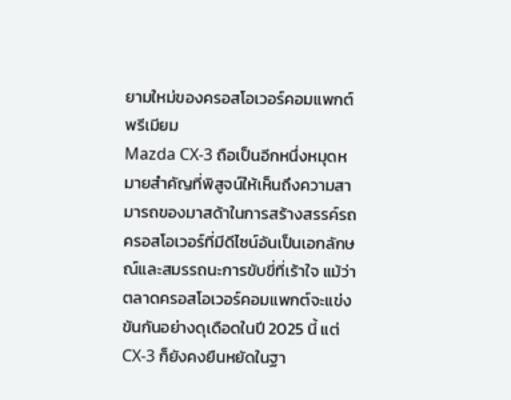ยามใหม่ของครอสโอเวอร์คอมแพกต์พรีเมียม
Mazda CX-3 ถือเป็นอีกหนึ่งหมุดหมายสำคัญที่พิสูจน์ให้เห็นถึงความสามารถของมาสด้าในการสร้างสรรค์รถครอสโอเวอร์ที่มีดีไซน์อันเป็นเอกลักษณ์และสมรรถนะการขับขี่ที่เร้าใจ แม้ว่าตลาดครอสโอเวอร์คอมแพกต์จะแข่งขันกันอย่างดุเดือดในปี 2025 นี้ แต่ CX-3 ก็ยังคงยืนหยัดในฐา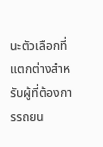นะตัวเลือกที่แตกต่างสำหรับผู้ที่ต้องการรถยน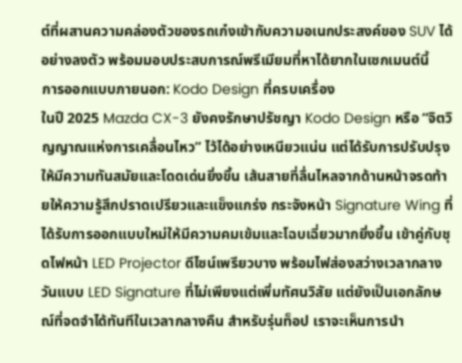ต์ที่ผสานความคล่องตัวของรถเก๋งเข้ากับความอเนกประสงค์ของ SUV ได้อย่างลงตัว พร้อมมอบประสบการณ์พรีเมียมที่หาได้ยากในเซกเมนต์นี้
การออกแบบภายนอก: Kodo Design ที่ครบเครื่อง
ในปี 2025 Mazda CX-3 ยังคงรักษาปรัชญา Kodo Design หรือ “จิตวิญญาณแห่งการเคลื่อนไหว” ไว้ได้อย่างเหนียวแน่น แต่ได้รับการปรับปรุงให้มีความทันสมัยและโดดเด่นยิ่งขึ้น เส้นสายที่ลื่นไหลจากด้านหน้าจรดท้ายให้ความรู้สึกปราดเปรียวและแข็งแกร่ง กระจังหน้า Signature Wing ที่ได้รับการออกแบบใหม่ให้มีความคมเข้มและโฉบเฉี่ยวมากยิ่งขึ้น เข้าคู่กับชุดไฟหน้า LED Projector ดีไซน์เพรียวบาง พร้อมไฟส่องสว่างเวลากลางวันแบบ LED Signature ที่ไม่เพียงแต่เพิ่มทัศนวิสัย แต่ยังเป็นเอกลักษณ์ที่จดจำได้ทันทีในเวลากลางคืน สำหรับรุ่นท็อป เราจะเห็นการนำ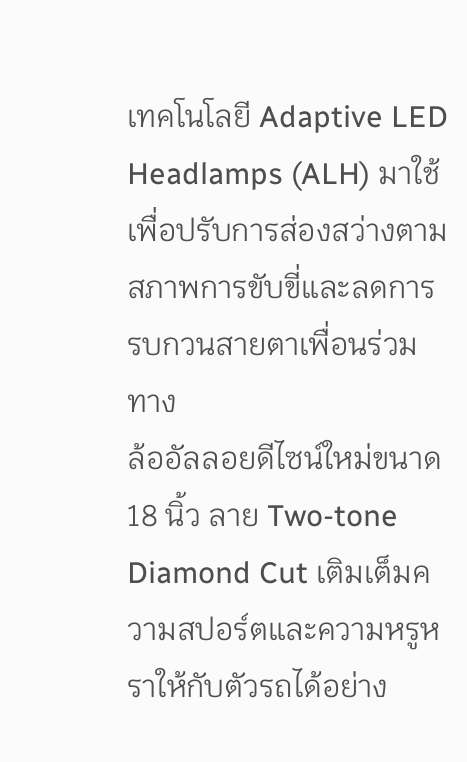เทคโนโลยี Adaptive LED Headlamps (ALH) มาใช้ เพื่อปรับการส่องสว่างตามสภาพการขับขี่และลดการรบกวนสายตาเพื่อนร่วมทาง
ล้ออัลลอยดีไซน์ใหม่ขนาด 18 นิ้ว ลาย Two-tone Diamond Cut เติมเต็มความสปอร์ตและความหรูหราให้กับตัวรถได้อย่าง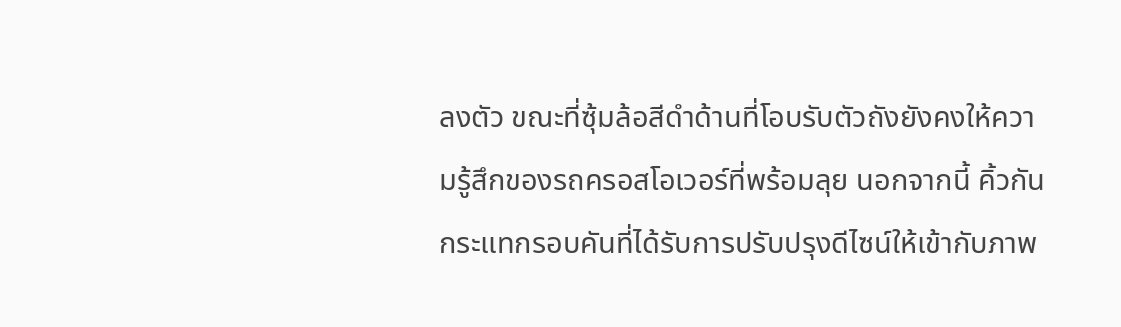ลงตัว ขณะที่ซุ้มล้อสีดำด้านที่โอบรับตัวถังยังคงให้ความรู้สึกของรถครอสโอเวอร์ที่พร้อมลุย นอกจากนี้ คิ้วกันกระแทกรอบคันที่ได้รับการปรับปรุงดีไซน์ให้เข้ากับภาพ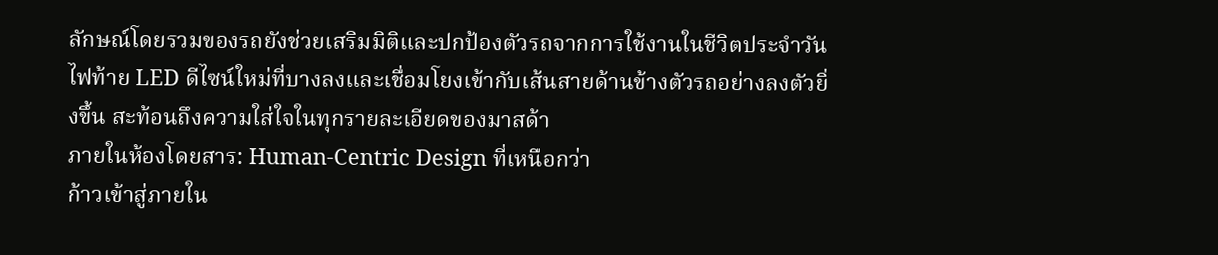ลักษณ์โดยรวมของรถยังช่วยเสริมมิติและปกป้องตัวรถจากการใช้งานในชีวิตประจำวัน ไฟท้าย LED ดีไซน์ใหม่ที่บางลงและเชื่อมโยงเข้ากับเส้นสายด้านข้างตัวรถอย่างลงตัวยิ่งขึ้น สะท้อนถึงความใส่ใจในทุกรายละเอียดของมาสด้า
ภายในห้องโดยสาร: Human-Centric Design ที่เหนือกว่า
ก้าวเข้าสู่ภายใน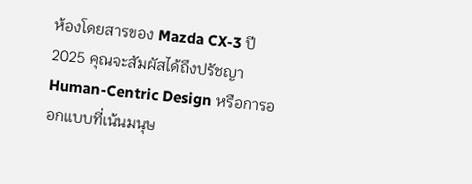ห้องโดยสารของ Mazda CX-3 ปี 2025 คุณจะสัมผัสได้ถึงปรัชญา Human-Centric Design หรือการออกแบบที่เน้นมนุษ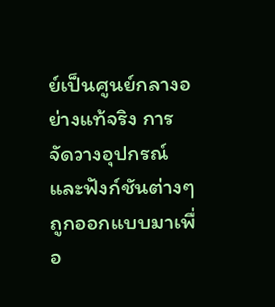ย์เป็นศูนย์กลางอย่างแท้จริง การจัดวางอุปกรณ์และฟังก์ชันต่างๆ ถูกออกแบบมาเพื่อ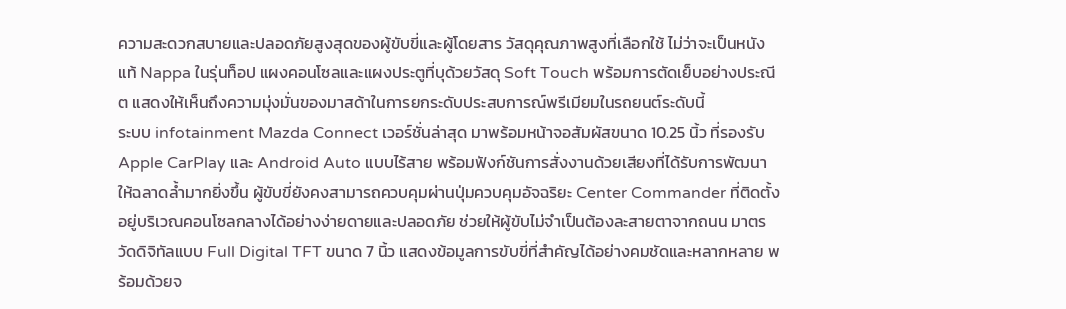ความสะดวกสบายและปลอดภัยสูงสุดของผู้ขับขี่และผู้โดยสาร วัสดุคุณภาพสูงที่เลือกใช้ ไม่ว่าจะเป็นหนังแท้ Nappa ในรุ่นท็อป แผงคอนโซลและแผงประตูที่บุด้วยวัสดุ Soft Touch พร้อมการตัดเย็บอย่างประณีต แสดงให้เห็นถึงความมุ่งมั่นของมาสด้าในการยกระดับประสบการณ์พรีเมียมในรถยนต์ระดับนี้
ระบบ infotainment Mazda Connect เวอร์ชั่นล่าสุด มาพร้อมหน้าจอสัมผัสขนาด 10.25 นิ้ว ที่รองรับ Apple CarPlay และ Android Auto แบบไร้สาย พร้อมฟังก์ชันการสั่งงานด้วยเสียงที่ได้รับการพัฒนาให้ฉลาดล้ำมากยิ่งขึ้น ผู้ขับขี่ยังคงสามารถควบคุมผ่านปุ่มควบคุมอัจฉริยะ Center Commander ที่ติดตั้งอยู่บริเวณคอนโซลกลางได้อย่างง่ายดายและปลอดภัย ช่วยให้ผู้ขับไม่จำเป็นต้องละสายตาจากถนน มาตรวัดดิจิทัลแบบ Full Digital TFT ขนาด 7 นิ้ว แสดงข้อมูลการขับขี่ที่สำคัญได้อย่างคมชัดและหลากหลาย พร้อมด้วยจ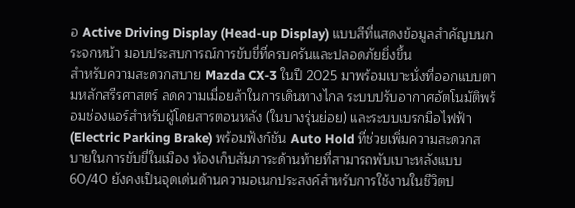อ Active Driving Display (Head-up Display) แบบสีที่แสดงข้อมูลสำคัญบนกระจกหน้า มอบประสบการณ์การขับขี่ที่ครบครันและปลอดภัยยิ่งขึ้น
สำหรับความสะดวกสบาย Mazda CX-3 ในปี 2025 มาพร้อมเบาะนั่งที่ออกแบบตามหลักสรีรศาสตร์ ลดความเมื่อยล้าในการเดินทางไกล ระบบปรับอากาศอัตโนมัติพร้อมช่องแอร์สำหรับผู้โดยสารตอนหลัง (ในบางรุ่นย่อย) และระบบเบรกมือไฟฟ้า (Electric Parking Brake) พร้อมฟังก์ชัน Auto Hold ที่ช่วยเพิ่มความสะดวกสบายในการขับขี่ในเมือง ห้องเก็บสัมภาระด้านท้ายที่สามารถพับเบาะหลังแบบ 60/40 ยังคงเป็นจุดเด่นด้านความอเนกประสงค์สำหรับการใช้งานในชีวิตป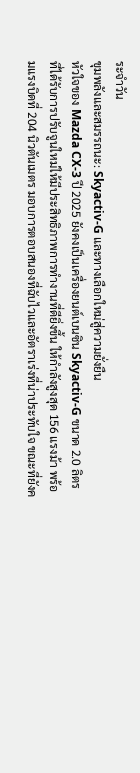ระจำวัน
ขุมพลังและสมรรถนะ: Skyactiv-G และทางเลือกใหม่สู่ความยั่งยืน
หัวใจของ Mazda CX-3 ปี 2025 ยังคงเป็นเครื่องยนต์เบนซิน Skyactiv-G ขนาด 2.0 ลิตร ที่ได้รับการปรับจูนใหม่ให้มีประสิทธิภาพการทำงานที่ดียิ่งขึ้น ให้กำลังสูงสุด 156 แรงม้า พร้อมแรงบิดที่ 204 นิวตันเมตร มอบการตอบสนองที่ฉับไวและอัตราเร่งที่น่าประทับใจ ขณะที่ยังค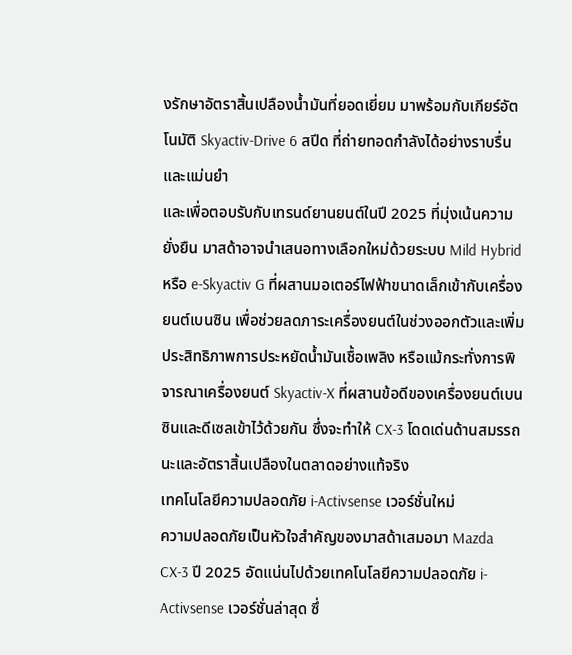งรักษาอัตราสิ้นเปลืองน้ำมันที่ยอดเยี่ยม มาพร้อมกับเกียร์อัตโนมัติ Skyactiv-Drive 6 สปีด ที่ถ่ายทอดกำลังได้อย่างราบรื่นและแม่นยำ
และเพื่อตอบรับกับเทรนด์ยานยนต์ในปี 2025 ที่มุ่งเน้นความยั่งยืน มาสด้าอาจนำเสนอทางเลือกใหม่ด้วยระบบ Mild Hybrid หรือ e-Skyactiv G ที่ผสานมอเตอร์ไฟฟ้าขนาดเล็กเข้ากับเครื่องยนต์เบนซิน เพื่อช่วยลดภาระเครื่องยนต์ในช่วงออกตัวและเพิ่มประสิทธิภาพการประหยัดน้ำมันเชื้อเพลิง หรือแม้กระทั่งการพิจารณาเครื่องยนต์ Skyactiv-X ที่ผสานข้อดีของเครื่องยนต์เบนซินและดีเซลเข้าไว้ด้วยกัน ซึ่งจะทำให้ CX-3 โดดเด่นด้านสมรรถนะและอัตราสิ้นเปลืองในตลาดอย่างแท้จริง
เทคโนโลยีความปลอดภัย i-Activsense เวอร์ชั่นใหม่
ความปลอดภัยเป็นหัวใจสำคัญของมาสด้าเสมอมา Mazda CX-3 ปี 2025 อัดแน่นไปด้วยเทคโนโลยีความปลอดภัย i-Activsense เวอร์ชั่นล่าสุด ซึ่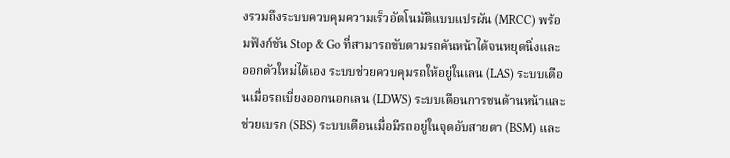งรวมถึงระบบควบคุมความเร็วอัตโนมัติแบบแปรผัน (MRCC) พร้อมฟังก์ชัน Stop & Go ที่สามารถขับตามรถคันหน้าได้จนหยุดนิ่งและออกตัวใหม่ได้เอง ระบบช่วยควบคุมรถให้อยู่ในเลน (LAS) ระบบเตือนเมื่อรถเบี่ยงออกนอกเลน (LDWS) ระบบเตือนการชนด้านหน้าและช่วยเบรก (SBS) ระบบเตือนเมื่อมีรถอยู่ในจุดอับสายตา (BSM) และ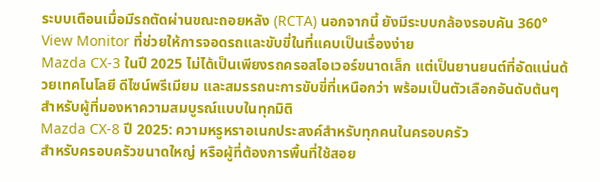ระบบเตือนเมื่อมีรถตัดผ่านขณะถอยหลัง (RCTA) นอกจากนี้ ยังมีระบบกล้องรอบคัน 360° View Monitor ที่ช่วยให้การจอดรถและขับขี่ในที่แคบเป็นเรื่องง่าย
Mazda CX-3 ในปี 2025 ไม่ได้เป็นเพียงรถครอสโอเวอร์ขนาดเล็ก แต่เป็นยานยนต์ที่อัดแน่นด้วยเทคโนโลยี ดีไซน์พรีเมียม และสมรรถนะการขับขี่ที่เหนือกว่า พร้อมเป็นตัวเลือกอันดับต้นๆ สำหรับผู้ที่มองหาความสมบูรณ์แบบในทุกมิติ
Mazda CX-8 ปี 2025: ความหรูหราอเนกประสงค์สำหรับทุกคนในครอบครัว
สำหรับครอบครัวขนาดใหญ่ หรือผู้ที่ต้องการพื้นที่ใช้สอย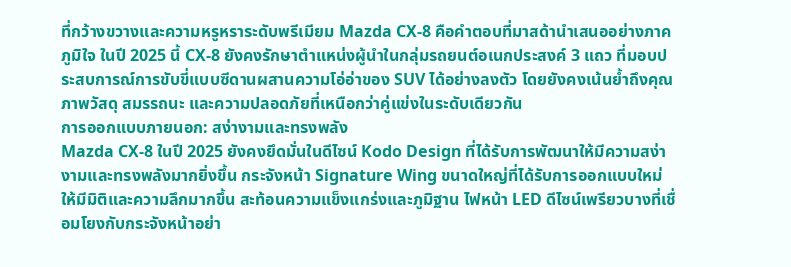ที่กว้างขวางและความหรูหราระดับพรีเมียม Mazda CX-8 คือคำตอบที่มาสด้านำเสนออย่างภาคภูมิใจ ในปี 2025 นี้ CX-8 ยังคงรักษาตำแหน่งผู้นำในกลุ่มรถยนต์อเนกประสงค์ 3 แถว ที่มอบประสบการณ์การขับขี่แบบซีดานผสานความโอ่อ่าของ SUV ได้อย่างลงตัว โดยยังคงเน้นย้ำถึงคุณภาพวัสดุ สมรรถนะ และความปลอดภัยที่เหนือกว่าคู่แข่งในระดับเดียวกัน
การออกแบบภายนอก: สง่างามและทรงพลัง
Mazda CX-8 ในปี 2025 ยังคงยึดมั่นในดีไซน์ Kodo Design ที่ได้รับการพัฒนาให้มีความสง่างามและทรงพลังมากยิ่งขึ้น กระจังหน้า Signature Wing ขนาดใหญ่ที่ได้รับการออกแบบใหม่ให้มีมิติและความลึกมากขึ้น สะท้อนความแข็งแกร่งและภูมิฐาน ไฟหน้า LED ดีไซน์เพรียวบางที่เชื่อมโยงกับกระจังหน้าอย่า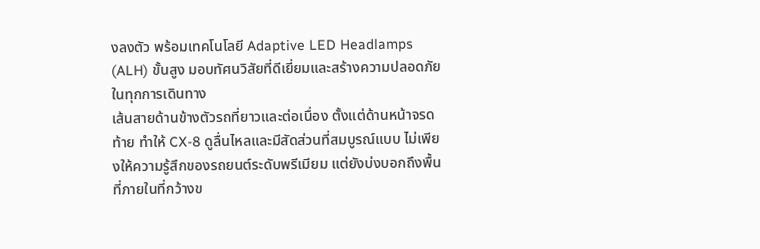งลงตัว พร้อมเทคโนโลยี Adaptive LED Headlamps (ALH) ขั้นสูง มอบทัศนวิสัยที่ดีเยี่ยมและสร้างความปลอดภัยในทุกการเดินทาง
เส้นสายด้านข้างตัวรถที่ยาวและต่อเนื่อง ตั้งแต่ด้านหน้าจรดท้าย ทำให้ CX-8 ดูลื่นไหลและมีสัดส่วนที่สมบูรณ์แบบ ไม่เพียงให้ความรู้สึกของรถยนต์ระดับพรีเมียม แต่ยังบ่งบอกถึงพื้นที่ภายในที่กว้างข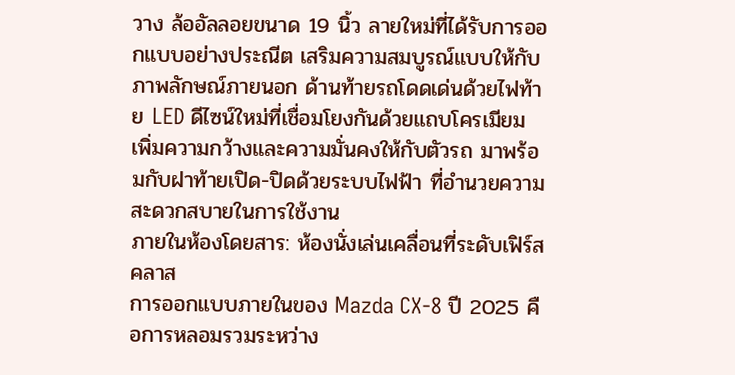วาง ล้ออัลลอยขนาด 19 นิ้ว ลายใหม่ที่ได้รับการออกแบบอย่างประณีต เสริมความสมบูรณ์แบบให้กับภาพลักษณ์ภายนอก ด้านท้ายรถโดดเด่นด้วยไฟท้าย LED ดีไซน์ใหม่ที่เชื่อมโยงกันด้วยแถบโครเมียม เพิ่มความกว้างและความมั่นคงให้กับตัวรถ มาพร้อมกับฝาท้ายเปิด-ปิดด้วยระบบไฟฟ้า ที่อำนวยความสะดวกสบายในการใช้งาน
ภายในห้องโดยสาร: ห้องนั่งเล่นเคลื่อนที่ระดับเฟิร์สคลาส
การออกแบบภายในของ Mazda CX-8 ปี 2025 คือการหลอมรวมระหว่าง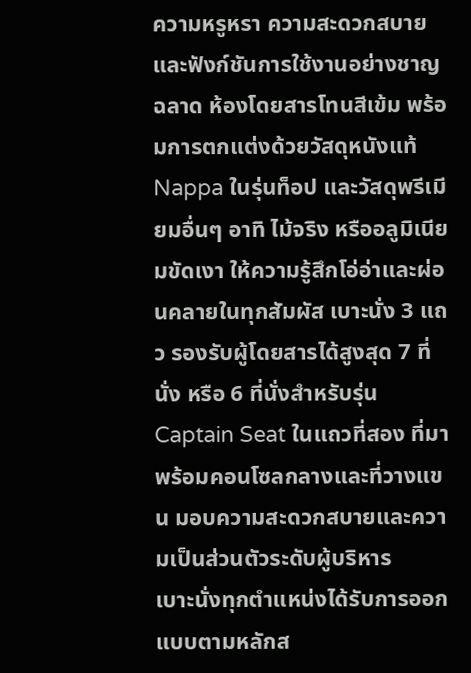ความหรูหรา ความสะดวกสบาย และฟังก์ชันการใช้งานอย่างชาญฉลาด ห้องโดยสารโทนสีเข้ม พร้อมการตกแต่งด้วยวัสดุหนังแท้ Nappa ในรุ่นท็อป และวัสดุพรีเมียมอื่นๆ อาทิ ไม้จริง หรืออลูมิเนียมขัดเงา ให้ความรู้สึกโอ่อ่าและผ่อนคลายในทุกสัมผัส เบาะนั่ง 3 แถว รองรับผู้โดยสารได้สูงสุด 7 ที่นั่ง หรือ 6 ที่นั่งสำหรับรุ่น Captain Seat ในแถวที่สอง ที่มาพร้อมคอนโซลกลางและที่วางแขน มอบความสะดวกสบายและความเป็นส่วนตัวระดับผู้บริหาร
เบาะนั่งทุกตำแหน่งได้รับการออกแบบตามหลักส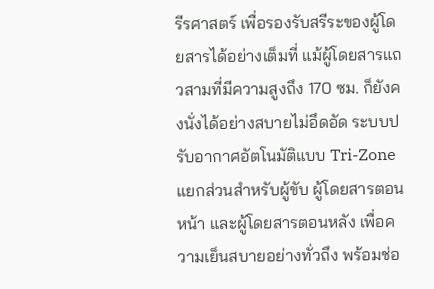รีรศาสตร์ เพื่อรองรับสรีระของผู้โดยสารได้อย่างเต็มที่ แม้ผู้โดยสารแถวสามที่มีความสูงถึง 170 ซม. ก็ยังคงนั่งได้อย่างสบายไม่อึดอัด ระบบปรับอากาศอัตโนมัติแบบ Tri-Zone แยกส่วนสำหรับผู้ขับ ผู้โดยสารตอนหน้า และผู้โดยสารตอนหลัง เพื่อความเย็นสบายอย่างทั่วถึง พร้อมช่อ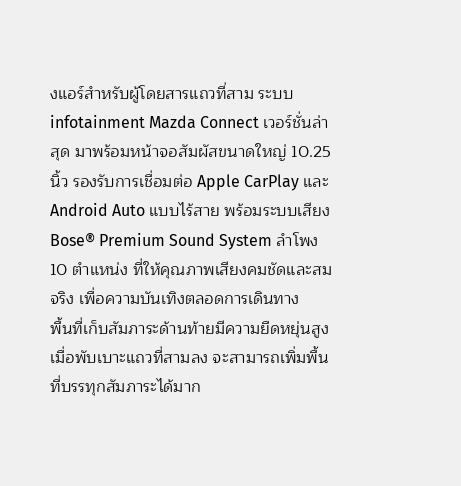งแอร์สำหรับผู้โดยสารแถวที่สาม ระบบ infotainment Mazda Connect เวอร์ชั่นล่าสุด มาพร้อมหน้าจอสัมผัสขนาดใหญ่ 10.25 นิ้ว รองรับการเชื่อมต่อ Apple CarPlay และ Android Auto แบบไร้สาย พร้อมระบบเสียง Bose® Premium Sound System ลำโพง 10 ตำแหน่ง ที่ให้คุณภาพเสียงคมชัดและสมจริง เพื่อความบันเทิงตลอดการเดินทาง
พื้นที่เก็บสัมภาระด้านท้ายมีความยืดหยุ่นสูง เมื่อพับเบาะแถวที่สามลง จะสามารถเพิ่มพื้นที่บรรทุกสัมภาระได้มาก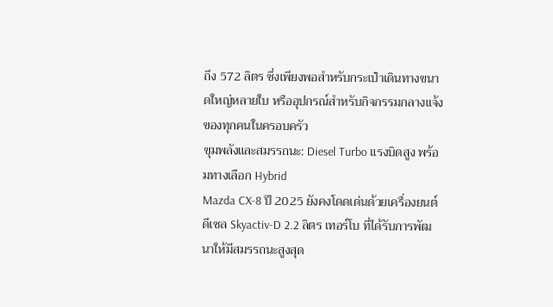ถึง 572 ลิตร ซึ่งเพียงพอสำหรับกระเป๋าเดินทางขนาดใหญ่หลายใบ หรืออุปกรณ์สำหรับกิจกรรมกลางแจ้งของทุกคนในครอบครัว
ขุมพลังและสมรรถนะ: Diesel Turbo แรงบิดสูง พร้อมทางเลือก Hybrid
Mazda CX-8 ปี 2025 ยังคงโดดเด่นด้วยเครื่องยนต์ดีเซล Skyactiv-D 2.2 ลิตร เทอร์โบ ที่ได้รับการพัฒนาให้มีสมรรถนะสูงสุด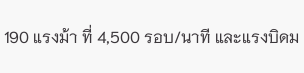190 แรงม้า ที่ 4,500 รอบ/นาที และแรงบิดม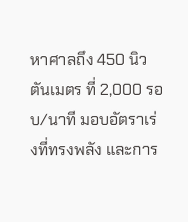หาศาลถึง 450 นิวตันเมตร ที่ 2,000 รอบ/นาที มอบอัตราเร่งที่ทรงพลัง และการ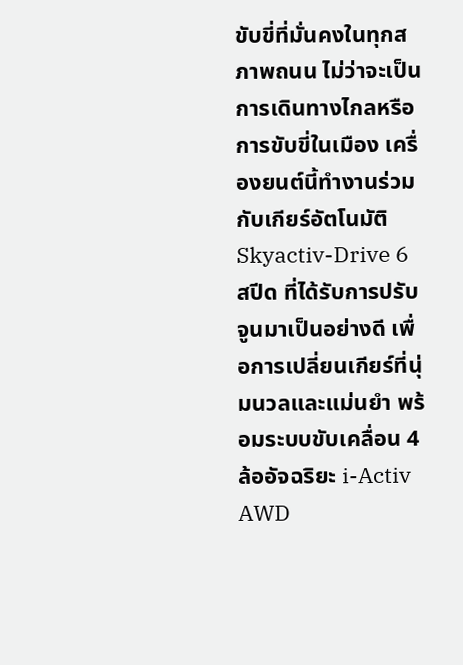ขับขี่ที่มั่นคงในทุกสภาพถนน ไม่ว่าจะเป็นการเดินทางไกลหรือการขับขี่ในเมือง เครื่องยนต์นี้ทำงานร่วมกับเกียร์อัตโนมัติ Skyactiv-Drive 6 สปีด ที่ได้รับการปรับจูนมาเป็นอย่างดี เพื่อการเปลี่ยนเกียร์ที่นุ่มนวลและแม่นยำ พร้อมระบบขับเคลื่อน 4 ล้ออัจฉริยะ i-Activ AWD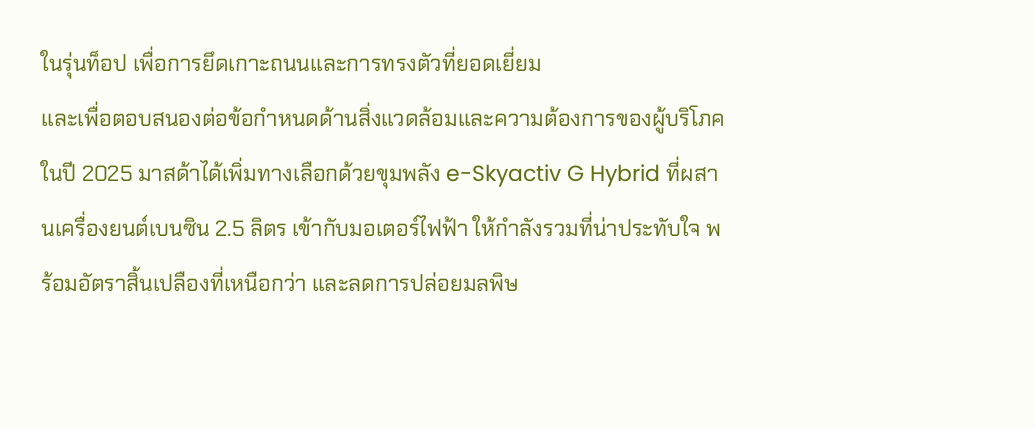ในรุ่นท็อป เพื่อการยึดเกาะถนนและการทรงตัวที่ยอดเยี่ยม
และเพื่อตอบสนองต่อข้อกำหนดด้านสิ่งแวดล้อมและความต้องการของผู้บริโภคในปี 2025 มาสด้าได้เพิ่มทางเลือกด้วยขุมพลัง e-Skyactiv G Hybrid ที่ผสานเครื่องยนต์เบนซิน 2.5 ลิตร เข้ากับมอเตอร์ไฟฟ้า ให้กำลังรวมที่น่าประทับใจ พร้อมอัตราสิ้นเปลืองที่เหนือกว่า และลดการปล่อยมลพิษ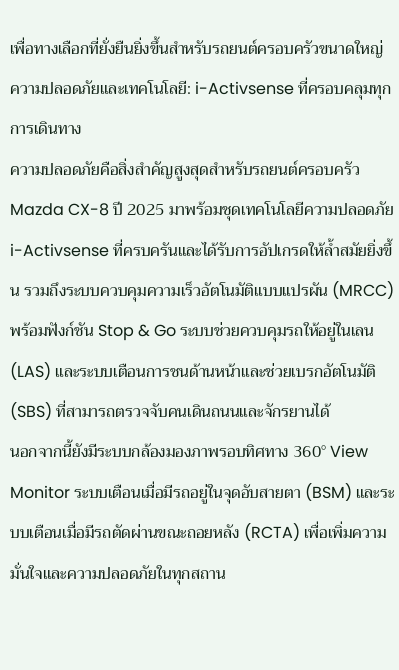เพื่อทางเลือกที่ยั่งยืนยิ่งขึ้นสำหรับรถยนต์ครอบครัวขนาดใหญ่
ความปลอดภัยและเทคโนโลยี: i-Activsense ที่ครอบคลุมทุกการเดินทาง
ความปลอดภัยคือสิ่งสำคัญสูงสุดสำหรับรถยนต์ครอบครัว Mazda CX-8 ปี 2025 มาพร้อมชุดเทคโนโลยีความปลอดภัย i-Activsense ที่ครบครันและได้รับการอัปเกรดให้ล้ำสมัยยิ่งขึ้น รวมถึงระบบควบคุมความเร็วอัตโนมัติแบบแปรผัน (MRCC) พร้อมฟังก์ชัน Stop & Go ระบบช่วยควบคุมรถให้อยู่ในเลน (LAS) และระบบเตือนการชนด้านหน้าและช่วยเบรกอัตโนมัติ (SBS) ที่สามารถตรวจจับคนเดินถนนและจักรยานได้
นอกจากนี้ยังมีระบบกล้องมองภาพรอบทิศทาง 360° View Monitor ระบบเตือนเมื่อมีรถอยู่ในจุดอับสายตา (BSM) และระบบเตือนเมื่อมีรถตัดผ่านขณะถอยหลัง (RCTA) เพื่อเพิ่มความมั่นใจและความปลอดภัยในทุกสถาน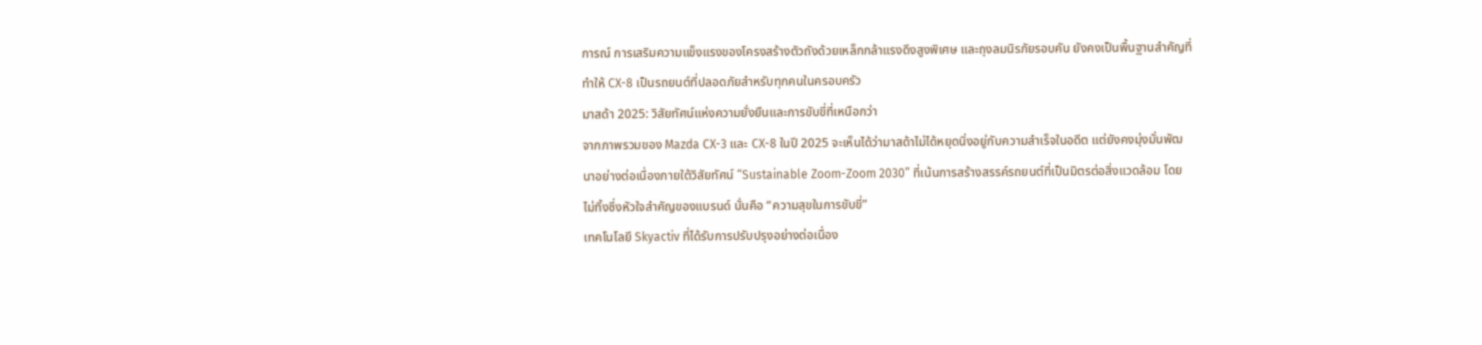การณ์ การเสริมความแข็งแรงของโครงสร้างตัวถังด้วยเหล็กกล้าแรงดึงสูงพิเศษ และถุงลมนิรภัยรอบคัน ยังคงเป็นพื้นฐานสำคัญที่ทำให้ CX-8 เป็นรถยนต์ที่ปลอดภัยสำหรับทุกคนในครอบครัว
มาสด้า 2025: วิสัยทัศน์แห่งความยั่งยืนและการขับขี่ที่เหนือกว่า
จากภาพรวมของ Mazda CX-3 และ CX-8 ในปี 2025 จะเห็นได้ว่ามาสด้าไม่ได้หยุดนิ่งอยู่กับความสำเร็จในอดีต แต่ยังคงมุ่งมั่นพัฒนาอย่างต่อเนื่องภายใต้วิสัยทัศน์ “Sustainable Zoom-Zoom 2030” ที่เน้นการสร้างสรรค์รถยนต์ที่เป็นมิตรต่อสิ่งแวดล้อม โดยไม่ทิ้งซึ่งหัวใจสำคัญของแบรนด์ นั่นคือ “ความสุขในการขับขี่”
เทคโนโลยี Skyactiv ที่ได้รับการปรับปรุงอย่างต่อเนื่อง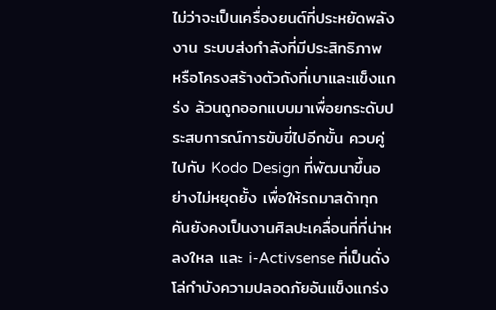ไม่ว่าจะเป็นเครื่องยนต์ที่ประหยัดพลังงาน ระบบส่งกำลังที่มีประสิทธิภาพ หรือโครงสร้างตัวถังที่เบาและแข็งแกร่ง ล้วนถูกออกแบบมาเพื่อยกระดับประสบการณ์การขับขี่ไปอีกขั้น ควบคู่ไปกับ Kodo Design ที่พัฒนาขึ้นอย่างไม่หยุดยั้ง เพื่อให้รถมาสด้าทุกคันยังคงเป็นงานศิลปะเคลื่อนที่ที่น่าหลงใหล และ i-Activsense ที่เป็นดั่งโล่กำบังความปลอดภัยอันแข็งแกร่ง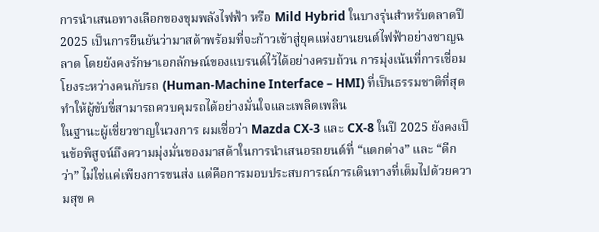การนำเสนอทางเลือกของขุมพลังไฟฟ้า หรือ Mild Hybrid ในบางรุ่นสำหรับตลาดปี 2025 เป็นการยืนยันว่ามาสด้าพร้อมที่จะก้าวเข้าสู่ยุคแห่งยานยนต์ไฟฟ้าอย่างชาญฉลาด โดยยังคงรักษาเอกลักษณ์ของแบรนด์ไว้ได้อย่างครบถ้วน การมุ่งเน้นที่การเชื่อมโยงระหว่างคนกับรถ (Human-Machine Interface – HMI) ที่เป็นธรรมชาติที่สุด ทำให้ผู้ขับขี่สามารถควบคุมรถได้อย่างมั่นใจและเพลิดเพลิน
ในฐานะผู้เชี่ยวชาญในวงการ ผมเชื่อว่า Mazda CX-3 และ CX-8 ในปี 2025 ยังคงเป็นข้อพิสูจน์ถึงความมุ่งมั่นของมาสด้าในการนำเสนอรถยนต์ที่ “แตกต่าง” และ “ดีกว่า” ไม่ใช่แค่เพียงการขนส่ง แต่คือการมอบประสบการณ์การเดินทางที่เต็มไปด้วยความสุข ค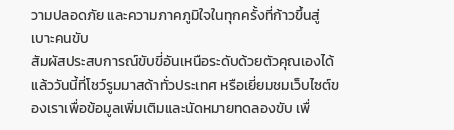วามปลอดภัย และความภาคภูมิใจในทุกครั้งที่ก้าวขึ้นสู่เบาะคนขับ
สัมผัสประสบการณ์ขับขี่อันเหนือระดับด้วยตัวคุณเองได้แล้ววันนี้ที่โชว์รูมมาสด้าทั่วประเทศ หรือเยี่ยมชมเว็บไซต์ของเราเพื่อข้อมูลเพิ่มเติมและนัดหมายทดลองขับ เพื่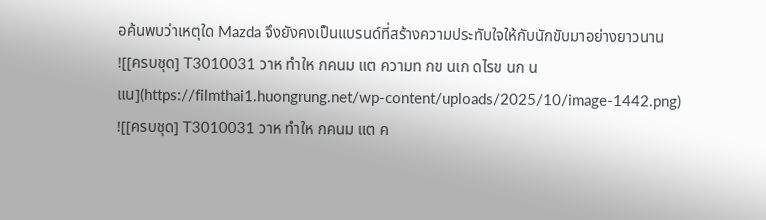อค้นพบว่าเหตุใด Mazda จึงยังคงเป็นแบรนด์ที่สร้างความประทับใจให้กับนักขับมาอย่างยาวนาน
![[ครบชุด] T3010031 วาห ทำให กคนม แต ความท กข นเก ดไรข นก นแน](https://filmthai1.huongrung.net/wp-content/uploads/2025/10/image-1442.png)
![[ครบชุด] T3010031 วาห ทำให กคนม แต ค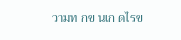วามท กข นเก ดไรข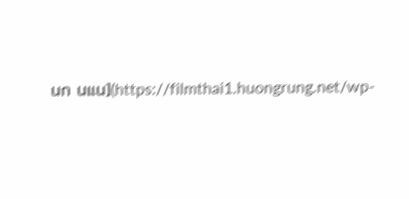นก นแน](https://filmthai1.huongrung.net/wp-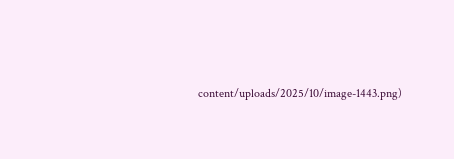content/uploads/2025/10/image-1443.png)